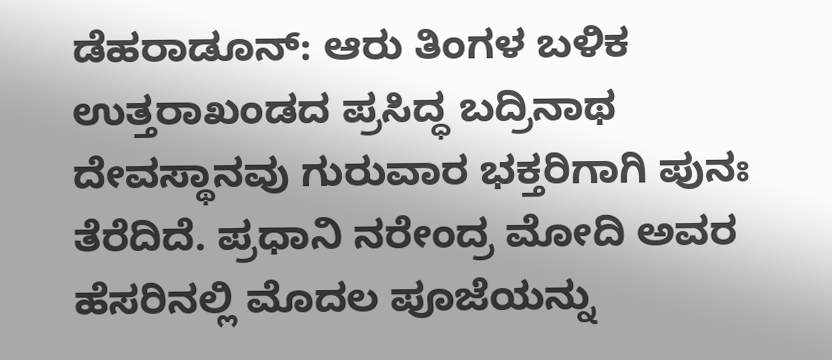ಡೆಹರಾಡೂನ್: ಆರು ತಿಂಗಳ ಬಳಿಕ ಉತ್ತರಾಖಂಡದ ಪ್ರಸಿದ್ಧ ಬದ್ರಿನಾಥ ದೇವಸ್ಥಾನವು ಗುರುವಾರ ಭಕ್ತರಿಗಾಗಿ ಪುನಃ ತೆರೆದಿದೆ. ಪ್ರಧಾನಿ ನರೇಂದ್ರ ಮೋದಿ ಅವರ ಹೆಸರಿನಲ್ಲಿ ಮೊದಲ ಪೂಜೆಯನ್ನು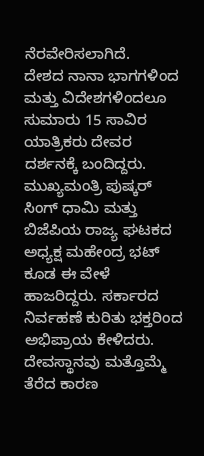ನೆರವೇರಿಸಲಾಗಿದೆ.
ದೇಶದ ನಾನಾ ಭಾಗಗಳಿಂದ ಮತ್ತು ವಿದೇಶಗಳಿಂದಲೂ ಸುಮಾರು 15 ಸಾವಿರ ಯಾತ್ರಿಕರು ದೇವರ ದರ್ಶನಕ್ಕೆ ಬಂದಿದ್ದರು.
ಮುಖ್ಯಮಂತ್ರಿ ಪುಷ್ಕರ್ ಸಿಂಗ್ ಧಾಮಿ ಮತ್ತು ಬಿಜೆಪಿಯ ರಾಜ್ಯ ಘಟಕದ ಅಧ್ಯಕ್ಷ ಮಹೇಂದ್ರ ಭಟ್ ಕೂಡ ಈ ವೇಳೆ ಹಾಜರಿದ್ದರು. ಸರ್ಕಾರದ ನಿರ್ವಹಣೆ ಕುರಿತು ಭಕ್ತರಿಂದ ಅಭಿಪ್ರಾಯ ಕೇಳಿದರು.
ದೇವಸ್ಥಾನವು ಮತ್ತೊಮ್ಮೆ ತೆರೆದ ಕಾರಣ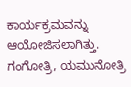ಕಾರ್ಯಕ್ರಮವನ್ನು ಆಯೋಜಿಸಲಾಗಿತ್ತು. ಗಂಗೋತ್ರಿ, ಯಮುನೋತ್ರಿ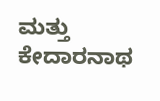ಮತ್ತು ಕೇದಾರನಾಥ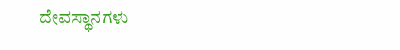ದೇವಸ್ಥಾನಗಳು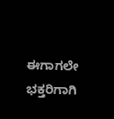ಈಗಾಗಲೇ ಭಕ್ತರಿಗಾಗಿ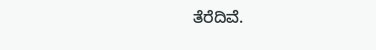ತೆರೆದಿವೆ.